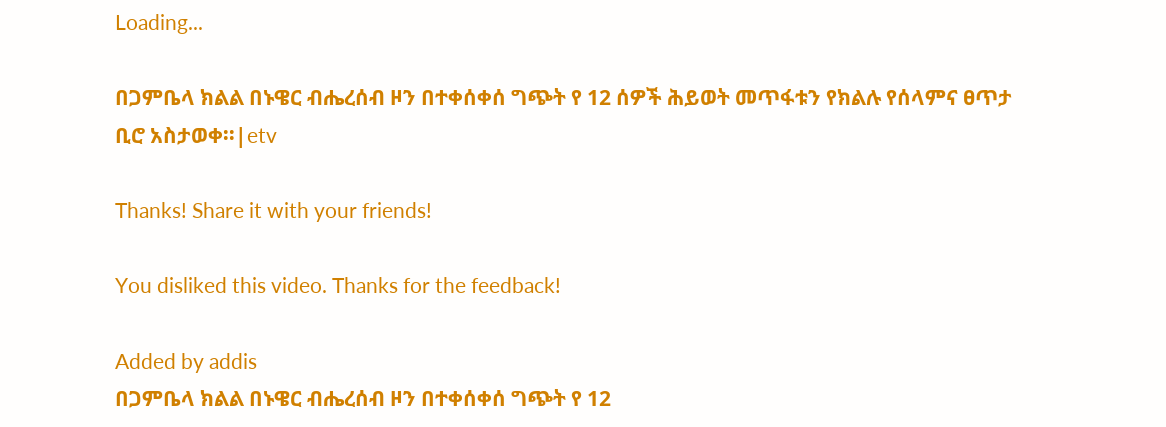Loading...

በጋምቤላ ክልል በኑዌር ብሔረሰብ ዞን በተቀሰቀሰ ግጭት የ 12 ሰዎች ሕይወት መጥፋቱን የክልሉ የሰላምና ፀጥታ ቢሮ አስታወቀ፡፡|etv

Thanks! Share it with your friends!

You disliked this video. Thanks for the feedback!

Added by addis
በጋምቤላ ክልል በኑዌር ብሔረሰብ ዞን በተቀሰቀሰ ግጭት የ 12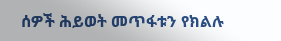ሰዎች ሕይወት መጥፋቱን የክልሉ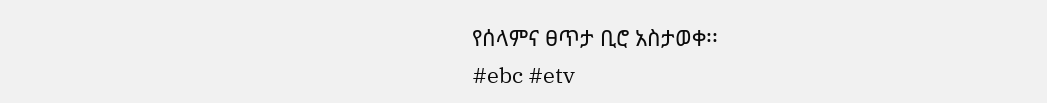የሰላምና ፀጥታ ቢሮ አስታወቀ፡፡
#ebc #etv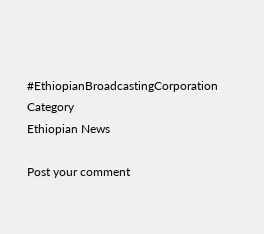#EthiopianBroadcastingCorporation
Category
Ethiopian News

Post your comment